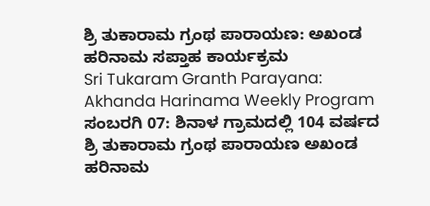ಶ್ರಿ ತುಕಾರಾಮ ಗ್ರಂಥ ಪಾರಾಯಣ: ಅಖಂಡ ಹರಿನಾಮ ಸಪ್ತಾಹ ಕಾರ್ಯಕ್ರಮ
Sri Tukaram Granth Parayana: Akhanda Harinama Weekly Program
ಸಂಬರಗಿ 07: ಶಿನಾಳ ಗ್ರಾಮದಲ್ಲಿ 104 ವರ್ಷದ ಶ್ರಿ ತುಕಾರಾಮ ಗ್ರಂಥ ಪಾರಾಯಣ ಅಖಂಡ ಹರಿನಾಮ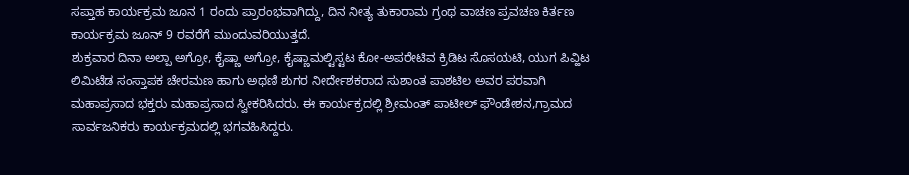ಸಪ್ತಾಹ ಕಾರ್ಯಕ್ರಮ ಜೂನ 1 ರಂದು ಪ್ರಾರಂಭವಾಗಿದ್ದು, ದಿನ ನೀತ್ಯ ತುಕಾರಾಮ ಗ್ರಂಥ ವಾಚಣ ಪ್ರವಚಣ ಕಿರ್ತಣ ಕಾರ್ಯಕ್ರಮ ಜೂನ್ 9 ರವರೆಗೆ ಮುಂದುವರಿಯುತ್ತದೆ.
ಶುಕ್ರವಾರ ದಿನಾ ಅಲ್ಪಾ ಅಗ್ರೋ, ಕೈಷ್ಣಾ ಅಗ್ರೋ, ಕೈಷ್ಣಾಮಲ್ಟಿಸ್ಟಟ ಕೋ-ಅಪರೇಟಿವ ಕ್ರಿಡಿಟ ಸೊಸಯಟಿ, ಯುಗ ಪಿವ್ಹಿಟ ಲಿಮಿಟೆಡ ಸಂಸ್ತಾಪಕ ಚೇರಮಣ ಹಾಗು ಅಥಣಿ ಶುಗರ ನೀರ್ದೇಶಕರಾದ ಸುಶಾಂತ ಪಾಶಟಿಲ ಅವರ ಪರವಾಗಿ ಮಹಾಪ್ರಸಾದ ಭಕ್ತರು ಮಹಾಪ್ರಸಾದ ಸ್ವೀಕರಿಸಿದರು. ಈ ಕಾರ್ಯಕ್ರದಲ್ಲಿ ಶ್ರೀಮಂತ್ ಪಾಟೀಲ್ ಫೌಂಡೇಶನ,ಗ್ರಾಮದ ಸಾರ್ವಜನಿಕರು ಕಾರ್ಯಕ್ರಮದಲ್ಲಿ ಭಗವಹಿಸಿದ್ದರು.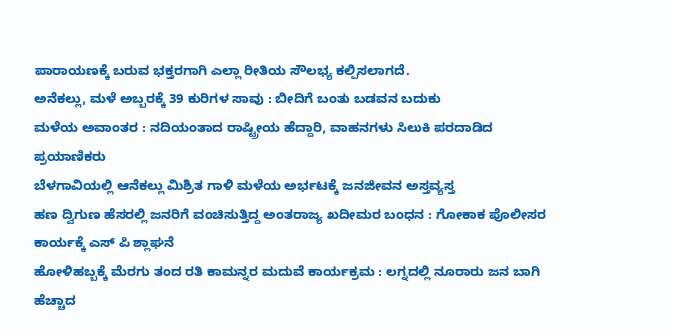ಪಾರಾಯಣಕ್ಕೆ ಬರುವ ಭಕ್ತರಗಾಗಿ ಎಲ್ಲಾ ರೀತಿಯ ಸೌಲಭ್ಯ ಕಲ್ಪಿಸಲಾಗದೆ.
ಅನೆಕಲ್ಲು, ಮಳೆ ಅಬ್ಬರಕ್ಕೆ 39 ಕುರಿಗಳ ಸಾವು : ಬೀದಿಗೆ ಬಂತು ಬಡವನ ಬದುಕು
ಮಳೆಯ ಅವಾಂತರ : ನದಿಯಂತಾದ ರಾಷ್ಟ್ರೀಯ ಹೆದ್ದಾರಿ, ವಾಹನಗಳು ಸಿಲುಕಿ ಪರದಾಡಿದ ಪ್ರಯಾಣಿಕರು
ಬೆಳಗಾವಿಯಲ್ಲಿ ಆನೆಕಲ್ಲು ಮಿಶ್ರಿತ ಗಾಳಿ ಮಳೆಯ ಅರ್ಭಟಕ್ಕೆ ಜನಜೀವನ ಅಸ್ತವ್ಯಸ್ತ
ಹಣ ದ್ವಿಗುಣ ಹೆಸರಲ್ಲಿ ಜನರಿಗೆ ವಂಚಿಸುತ್ತಿದ್ದ ಅಂತರಾಜ್ಯ ಖದೀಮರ ಬಂಧನ : ಗೋಕಾಕ ಪೊಲೀಸರ ಕಾರ್ಯಕ್ಕೆ ಎಸ್ ಪಿ ಶ್ಲಾಘನೆ
ಹೋಳಿಹಬ್ಬಕ್ಕೆ ಮೆರಗು ತಂದ ರತಿ ಕಾಮನ್ನರ ಮದುವೆ ಕಾರ್ಯಕ್ರಮ : ಲಗ್ನದಲ್ಲಿ ನೂರಾರು ಜನ ಬಾಗಿ
ಹೆಚ್ಚಾದ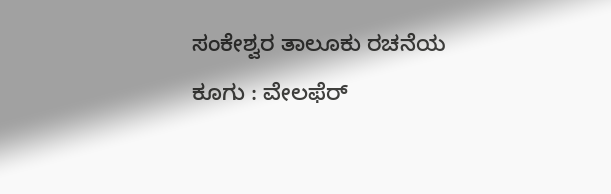ಸಂಕೇಶ್ವರ ತಾಲೂಕು ರಚನೆಯ ಕೂಗು : ವೇಲಫೆರ್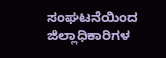ಸಂಘಟನೆಯಿಂದ ಜಿಲ್ಲಾಧಿಕಾರಿಗಳ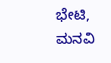ಭೇಟಿ, ಮನವಿ